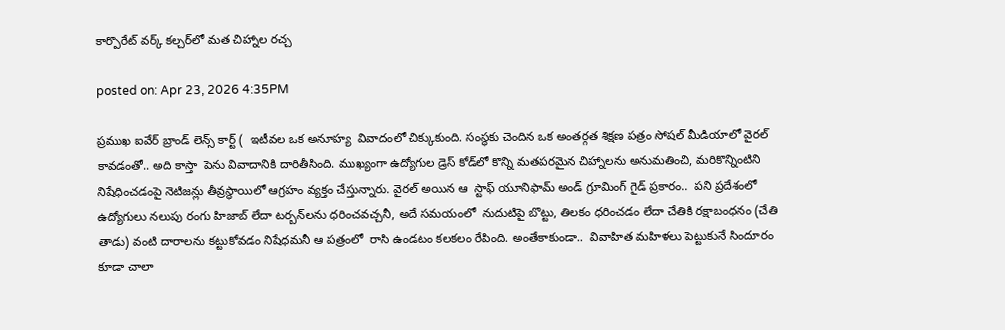కార్పొరేట్ వర్క్ కల్చర్‌లో మత చిహ్నాల రచ్చ

posted on: Apr 23, 2026 4:35PM

ప్రముఖ ఐవేర్ బ్రాండ్ లెన్స్ ‌కార్ట్ (  ఇటీవల ఒక అనూహ్య  వివాదంలో చిక్కుకుంది. సంస్థకు చెందిన ఒక అంతర్గత శిక్షణ పత్రం సోషల్ మీడియాలో వైరల్ కావడంతో.. అది కాస్తా  పెను వివాదానికి దారితీసింది. ముఖ్యంగా ఉద్యోగుల డ్రెస్ కోడ్‌లో కొన్ని మతపరమైన చిహ్నాలను అనుమతించి, మరికొన్నింటిని నిషేధించడంపై నెటిజన్లు తీవ్రస్థాయిలో ఆగ్రహం వ్యక్తం చేస్తున్నారు. వైరల్ అయిన ఆ  స్టాఫ్ యూనిఫామ్ అండ్ గ్రూమింగ్ గైడ్ ప్రకారం..  పని ప్రదేశంలో  ఉద్యోగులు నలుపు రంగు హిజాబ్ లేదా టర్బన్‌లను ధరించవచ్చనీ, అదే సమయంలో  నుదుటిపై బొట్టు, తిలకం ధరించడం లేదా చేతికి రక్షాబంధనం (చేతి తాడు) వంటి దారాలను కట్టుకోవడం నిషేధమనీ ఆ పత్రంలో  రాసి ఉండటం కలకలం రేపింది. అంతేకాకుండా..  వివాహిత మహిళలు పెట్టుకునే సిందూరం కూడా చాలా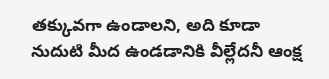తక్కువగా ఉండాలని, అది కూడా నుదుటి మీద ఉండడానికి వీల్లేదనీ ఆంక్ష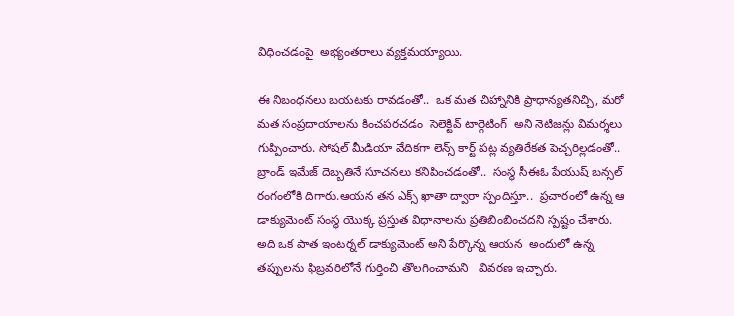విధించడంపై  అభ్యంతరాలు వ్యక్తమయ్యాయి.

ఈ నిబంధనలు బయటకు రావడంతో..  ఒక మత చిహ్నానికి ప్రాధాన్యతనిచ్చి, మరో మత సంప్రదాయాలను కించపరచడం  సెలెక్టివ్ టార్గెటింగ్  అని నెటిజన్లు విమర్శలు గుప్పించారు. సోషల్ మీడియా వేదికగా లెన్స్ ‌కార్ట్ పట్ల వ్యతిరేకత పెచ్చరిల్లడంతో.. బ్రాండ్ ఇమేజ్ దెబ్బతినే సూచనలు కనిపించడంతో..  సంస్థ సీఈఓ పేయుష్ బన్సల్ రంగంలోకి దిగారు.ఆయన తన ఎక్స్ ఖాతా ద్వారా స్పందిస్తూ..  ప్రచారంలో ఉన్న ఆ డాక్యుమెంట్ సంస్థ యొక్క ప్రస్తుత విధానాలను ప్రతిబింబించదని స్పష్టం చేశారు. అది ఒక పాత ఇంటర్నల్ డాక్యుమెంట్ అని పేర్కొన్న ఆయన  అందులో ఉన్న తప్పులను ఫిబ్రవరిలోనే గుర్తించి తొలగించామని   వివరణ ఇచ్చారు.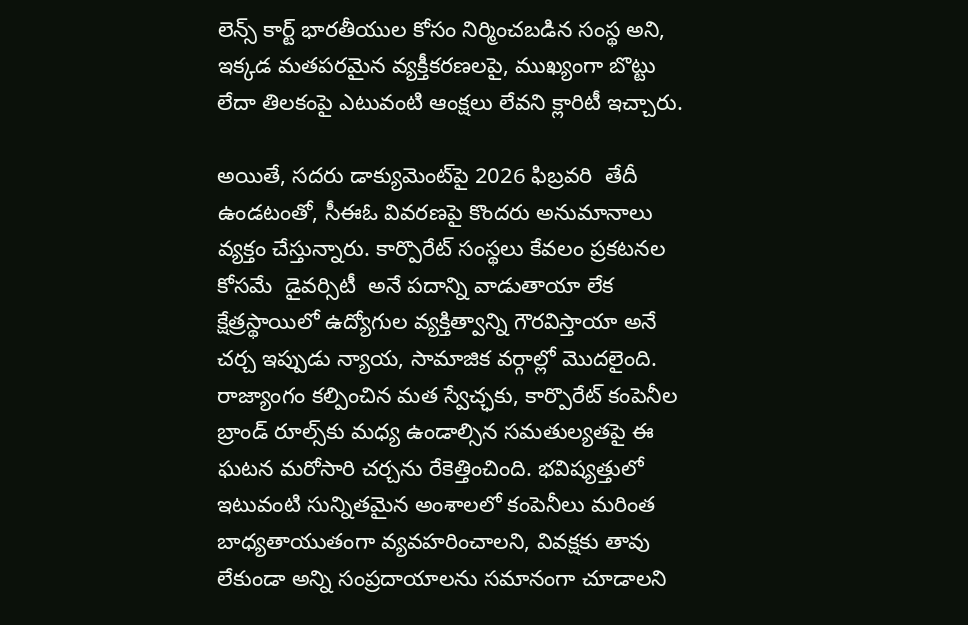లెన్స్ ‌కార్ట్ భారతీయుల కోసం నిర్మించబడిన సంస్థ అని, ఇక్కడ మతపరమైన వ్యక్తీకరణలపై, ముఖ్యంగా బొట్టు లేదా తిలకంపై ఎటువంటి ఆంక్షలు లేవని క్లారిటీ ఇచ్చారు.

అయితే, సదరు డాక్యుమెంట్‌పై 2026 ఫిబ్రవరి  తేదీ ఉండటంతో, సీఈఓ వివరణపై కొందరు అనుమానాలు వ్యక్తం చేస్తున్నారు. కార్పొరేట్ సంస్థలు కేవలం ప్రకటనల కోసమే  డైవర్సిటీ  అనే పదాన్ని వాడుతాయా లేక క్షేత్రస్థాయిలో ఉద్యోగుల వ్యక్తిత్వాన్ని గౌరవిస్తాయా అనే చర్చ ఇప్పుడు న్యాయ, సామాజిక వర్గాల్లో మొదలైంది. రాజ్యాంగం కల్పించిన మత స్వేచ్ఛకు, కార్పొరేట్ కంపెనీల బ్రాండ్ రూల్స్‌కు మధ్య ఉండాల్సిన సమతుల్యతపై ఈ ఘటన మరోసారి చర్చను రేకెత్తించింది. భవిష్యత్తులో ఇటువంటి సున్నితమైన అంశాలలో కంపెనీలు మరింత బాధ్యతాయుతంగా వ్యవహరించాలని, వివక్షకు తావు లేకుండా అన్ని సంప్రదాయాలను సమానంగా చూడాలని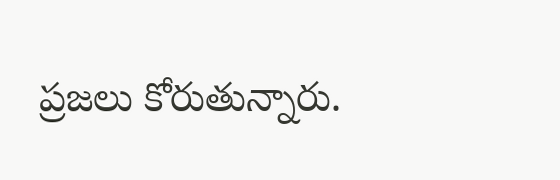ప్రజలు కోరుతున్నారు.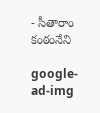- సీతారాం కంఠంనేని

google-ad-img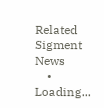Related Sigment News
    • Loading...